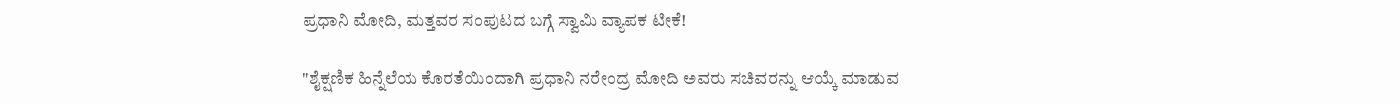ಪ್ರಧಾನಿ ಮೋದಿ, ಮತ್ತವರ ಸಂಪುಟದ ಬಗ್ಗೆ ಸ್ವಾಮಿ ವ್ಯಾಪಕ ಟೀಕೆ!

"ಶೈಕ್ಷಣಿಕ ಹಿನ್ನೆಲೆಯ ಕೊರತೆಯಿಂದಾಗಿ ಪ್ರಧಾನಿ ನರೇಂದ್ರ ಮೋದಿ ಅವರು ಸಚಿವರನ್ನು ಆಯ್ಕೆ ಮಾಡುವ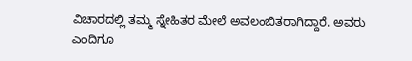ವಿಚಾರದಲ್ಲಿ ತಮ್ಮ ಸ್ನೇಹಿತರ ಮೇಲೆ ಅವಲಂಬಿತರಾಗಿದ್ದಾರೆ. ಅವರು ಎಂದಿಗೂ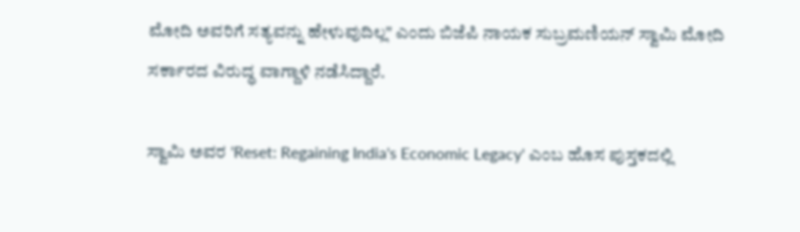ಮೋದಿ ಅವರಿಗೆ ಸತ್ಯವನ್ನು ಹೇಳುವುದಿಲ್ಲ" ಎಂದು ಬಿಜೆಪಿ ನಾಯಕ ಸುಬ್ರಮಣಿಯನ್ ಸ್ವಾಮಿ ಮೋದಿ ಸರ್ಕಾರದ ವಿರುದ್ಧ ವಾಗ್ದಾಳಿ ನಡೆಸಿದ್ದಾರೆ.

ಸ್ವಾಮಿ ಅವರ 'Reset: Regaining India's Economic Legacy' ಎಂಬ ಹೊಸ ಪುಸ್ತಕದಲ್ಲಿ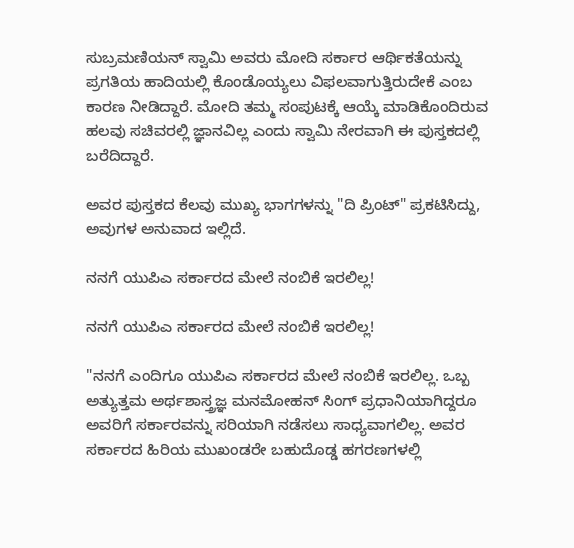ಸುಬ್ರಮಣಿಯನ್ ಸ್ವಾಮಿ ಅವರು ಮೋದಿ ಸರ್ಕಾರ ಆರ್ಥಿಕತೆಯನ್ನು ಪ್ರಗತಿಯ ಹಾದಿಯಲ್ಲಿ ಕೊಂಡೊಯ್ಯಲು ವಿಫಲವಾಗುತ್ತಿರುದೇಕೆ ಎಂಬ ಕಾರಣ ನೀಡಿದ್ದಾರೆ. ಮೋದಿ ತಮ್ಮ ಸಂಪುಟಕ್ಕೆ ಆಯ್ಕೆ ಮಾಡಿಕೊಂದಿರುವ ಹಲವು ಸಚಿವರಲ್ಲಿ ಜ್ಞಾನವಿಲ್ಲ ಎಂದು ಸ್ವಾಮಿ ನೇರವಾಗಿ ಈ ಪುಸ್ತಕದಲ್ಲಿ ಬರೆದಿದ್ದಾರೆ.

ಅವರ ಪುಸ್ತಕದ ಕೆಲವು ಮುಖ್ಯ ಭಾಗಗಳನ್ನು "ದಿ ಪ್ರಿಂಟ್" ಪ್ರಕಟಿಸಿದ್ದು, ಅವುಗಳ ಅನುವಾದ ಇಲ್ಲಿದೆ.

ನನಗೆ ಯುಪಿಎ ಸರ್ಕಾರದ ಮೇಲೆ ನಂಬಿಕೆ ಇರಲಿಲ್ಲ!

ನನಗೆ ಯುಪಿಎ ಸರ್ಕಾರದ ಮೇಲೆ ನಂಬಿಕೆ ಇರಲಿಲ್ಲ!

"ನನಗೆ ಎಂದಿಗೂ ಯುಪಿಎ ಸರ್ಕಾರದ ಮೇಲೆ ನಂಬಿಕೆ ಇರಲಿಲ್ಲ. ಒಬ್ಬ ಅತ್ಯುತ್ತಮ ಅರ್ಥಶಾಸ್ತ್ರಜ್ಞ ಮನಮೋಹನ್ ಸಿಂಗ್ ಪ್ರಧಾನಿಯಾಗಿದ್ದರೂ ಅವರಿಗೆ ಸರ್ಕಾರವನ್ನು ಸರಿಯಾಗಿ ನಡೆಸಲು ಸಾಧ್ಯವಾಗಲಿಲ್ಲ. ಅವರ ಸರ್ಕಾರದ ಹಿರಿಯ ಮುಖಂಡರೇ ಬಹುದೊಡ್ಡ ಹಗರಣಗಳಲ್ಲಿ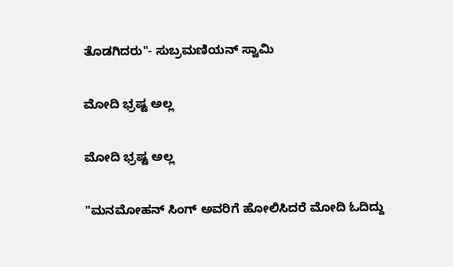ತೊಡಗಿದರು"- ಸುಬ್ರಮಣಿಯನ್ ಸ್ವಾಮಿ

ಮೋದಿ ಭ್ರಷ್ಟ ಅಲ್ಲ

ಮೋದಿ ಭ್ರಷ್ಟ ಅಲ್ಲ

"ಮನಮೋಹನ್ ಸಿಂಗ್ ಅವರಿಗೆ ಹೋಲಿಸಿದರೆ ಮೋದಿ ಓದಿದ್ದು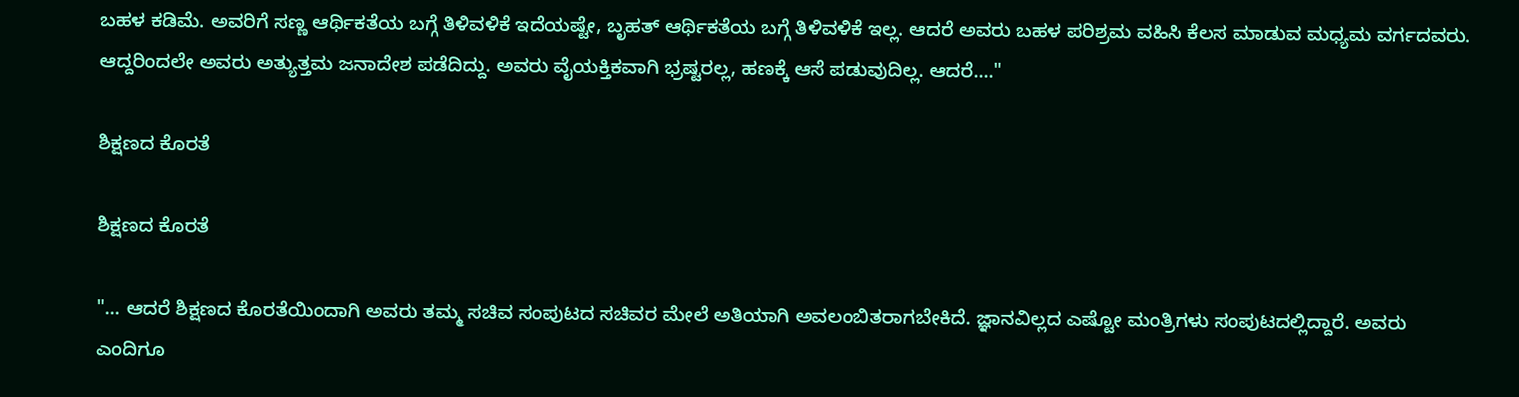ಬಹಳ ಕಡಿಮೆ. ಅವರಿಗೆ ಸಣ್ಣ ಆರ್ಥಿಕತೆಯ ಬಗ್ಗೆ ತಿಳಿವಳಿಕೆ ಇದೆಯಷ್ಟೇ, ಬೃಹತ್ ಆರ್ಥಿಕತೆಯ ಬಗ್ಗೆ ತಿಳಿವಳಿಕೆ ಇಲ್ಲ. ಆದರೆ ಅವರು ಬಹಳ ಪರಿಶ್ರಮ ವಹಿಸಿ ಕೆಲಸ ಮಾಡುವ ಮಧ್ಯಮ ವರ್ಗದವರು. ಆದ್ದರಿಂದಲೇ ಅವರು ಅತ್ಯುತ್ತಮ ಜನಾದೇಶ ಪಡೆದಿದ್ದು. ಅವರು ವೈಯಕ್ತಿಕವಾಗಿ ಭ್ರಷ್ಟರಲ್ಲ, ಹಣಕ್ಕೆ ಆಸೆ ಪಡುವುದಿಲ್ಲ. ಆದರೆ...."

ಶಿಕ್ಷಣದ ಕೊರತೆ

ಶಿಕ್ಷಣದ ಕೊರತೆ

"... ಆದರೆ ಶಿಕ್ಷಣದ ಕೊರತೆಯಿಂದಾಗಿ ಅವರು ತಮ್ಮ ಸಚಿವ ಸಂಪುಟದ ಸಚಿವರ ಮೇಲೆ ಅತಿಯಾಗಿ ಅವಲಂಬಿತರಾಗಬೇಕಿದೆ. ಜ್ಞಾನವಿಲ್ಲದ ಎಷ್ಟೋ ಮಂತ್ರಿಗಳು ಸಂಪುಟದಲ್ಲಿದ್ದಾರೆ. ಅವರು ಎಂದಿಗೂ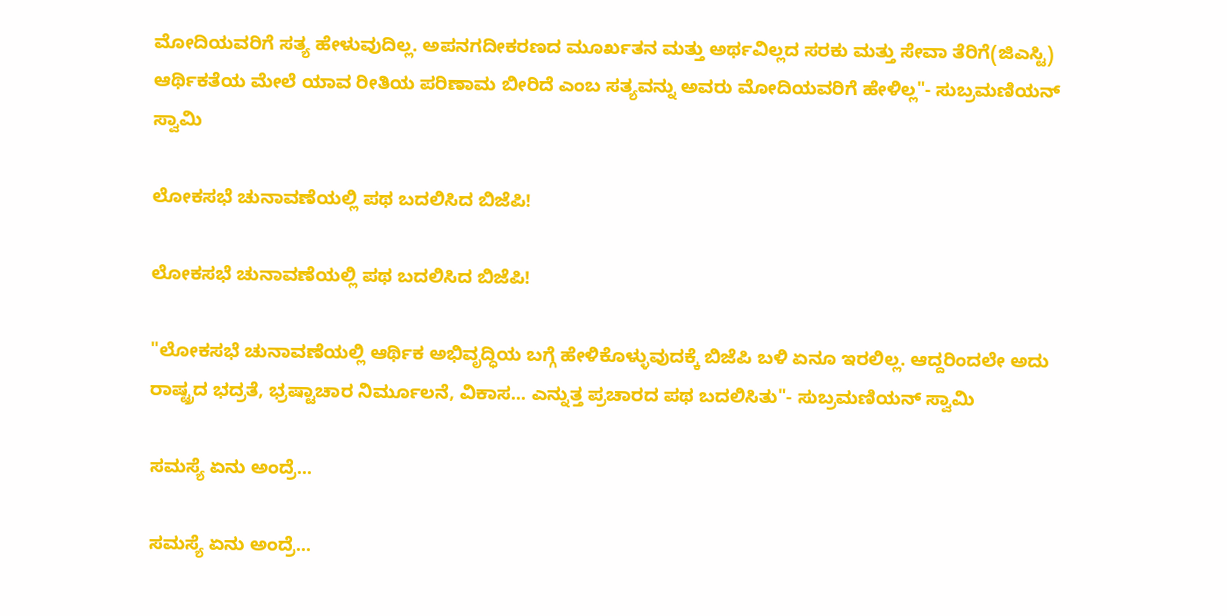ಮೋದಿಯವರಿಗೆ ಸತ್ಯ ಹೇಳುವುದಿಲ್ಲ. ಅಪನಗದೀಕರಣದ ಮೂರ್ಖತನ ಮತ್ತು ಅರ್ಥವಿಲ್ಲದ ಸರಕು ಮತ್ತು ಸೇವಾ ತೆರಿಗೆ(ಜಿಎಸ್ಟಿ) ಆರ್ಥಿಕತೆಯ ಮೇಲೆ ಯಾವ ರೀತಿಯ ಪರಿಣಾಮ ಬೀರಿದೆ ಎಂಬ ಸತ್ಯವನ್ನು ಅವರು ಮೋದಿಯವರಿಗೆ ಹೇಳಿಲ್ಲ"- ಸುಬ್ರಮಣಿಯನ್ ಸ್ವಾಮಿ

ಲೋಕಸಭೆ ಚುನಾವಣೆಯಲ್ಲಿ ಪಥ ಬದಲಿಸಿದ ಬಿಜೆಪಿ!

ಲೋಕಸಭೆ ಚುನಾವಣೆಯಲ್ಲಿ ಪಥ ಬದಲಿಸಿದ ಬಿಜೆಪಿ!

"ಲೋಕಸಭೆ ಚುನಾವಣೆಯಲ್ಲಿ ಆರ್ಥಿಕ ಅಭಿವೃದ್ಧಿಯ ಬಗ್ಗೆ ಹೇಳಿಕೊಳ್ಳುವುದಕ್ಕೆ ಬಿಜೆಪಿ ಬಳಿ ಏನೂ ಇರಲಿಲ್ಲ. ಆದ್ದರಿಂದಲೇ ಅದು ರಾಷ್ಟ್ರದ ಭದ್ರತೆ, ಭ್ರಷ್ಟಾಚಾರ ನಿರ್ಮೂಲನೆ, ವಿಕಾಸ... ಎನ್ನುತ್ತ ಪ್ರಚಾರದ ಪಥ ಬದಲಿಸಿತು"- ಸುಬ್ರಮಣಿಯನ್ ಸ್ವಾಮಿ

ಸಮಸ್ಯೆ ಏನು ಅಂದ್ರೆ...

ಸಮಸ್ಯೆ ಏನು ಅಂದ್ರೆ...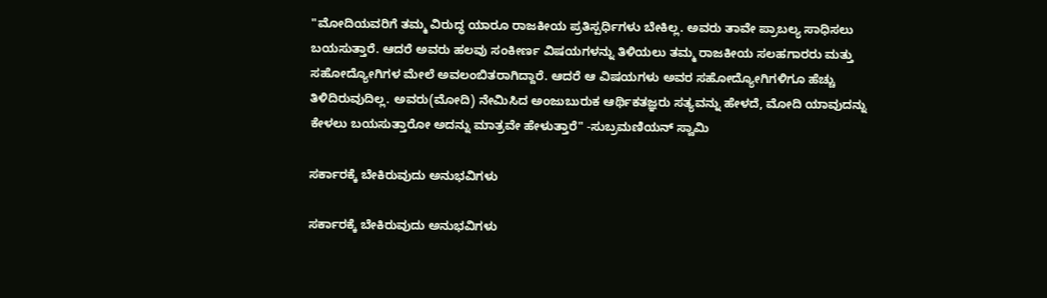"ಮೋದಿಯವರಿಗೆ ತಮ್ಮ ವಿರುದ್ಧ ಯಾರೂ ರಾಜಕೀಯ ಪ್ರತಿಸ್ಪರ್ಧಿಗಳು ಬೇಕಿಲ್ಲ. ಅವರು ತಾವೇ ಪ್ರಾಬಲ್ಯ ಸಾಧಿಸಲು ಬಯಸುತ್ತಾರೆ. ಆದರೆ ಅವರು ಹಲವು ಸಂಕೀರ್ಣ ವಿಷಯಗಳನ್ನು ತಿಳಿಯಲು ತಮ್ಮ ರಾಜಕೀಯ ಸಲಹಗಾರರು ಮತ್ತು ಸಹೋದ್ಯೋಗಿಗಳ ಮೇಲೆ ಅವಲಂಬಿತರಾಗಿದ್ದಾರೆ. ಆದರೆ ಆ ವಿಷಯಗಳು ಅವರ ಸಹೋದ್ಯೋಗಿಗಳಿಗೂ ಹೆಚ್ಚು ತಿಳಿದಿರುವುದಿಲ್ಲ. ಅವರು(ಮೋದಿ) ನೇಮಿಸಿದ ಅಂಜುಬುರುಕ ಆರ್ಥಿಕತಜ್ಞರು ಸತ್ಯವನ್ನು ಹೇಳದೆ, ಮೋದಿ ಯಾವುದನ್ನು ಕೇಳಲು ಬಯಸುತ್ತಾರೋ ಅದನ್ನು ಮಾತ್ರವೇ ಹೇಳುತ್ತಾರೆ" -ಸುಬ್ರಮಣಿಯನ್ ಸ್ವಾಮಿ

ಸರ್ಕಾರಕ್ಕೆ ಬೇಕಿರುವುದು ಅನುಭವಿಗಳು

ಸರ್ಕಾರಕ್ಕೆ ಬೇಕಿರುವುದು ಅನುಭವಿಗಳು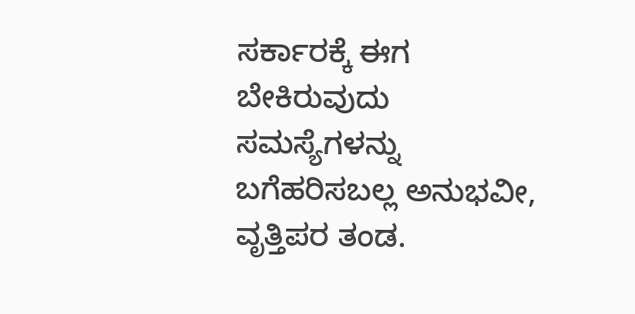ಸರ್ಕಾರಕ್ಕೆ ಈಗ ಬೇಕಿರುವುದು ಸಮಸ್ಯೆಗಳನ್ನು ಬಗೆಹರಿಸಬಲ್ಲ ಅನುಭವೀ, ವೃತ್ತಿಪರ ತಂಡ.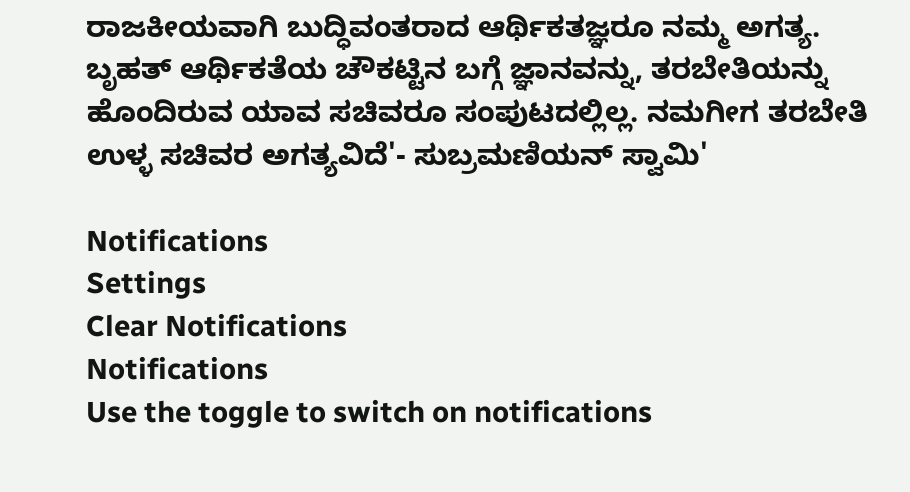ರಾಜಕೀಯವಾಗಿ ಬುದ್ಧಿವಂತರಾದ ಆರ್ಥಿಕತಜ್ಞರೂ ನಮ್ಮ ಅಗತ್ಯ. ಬೃಹತ್ ಆರ್ಥಿಕತೆಯ ಚೌಕಟ್ಟಿನ ಬಗ್ಗೆ ಜ್ಞಾನವನ್ನು, ತರಬೇತಿಯನ್ನು ಹೊಂದಿರುವ ಯಾವ ಸಚಿವರೂ ಸಂಪುಟದಲ್ಲಿಲ್ಲ. ನಮಗೀಗ ತರಬೇತಿ ಉಳ್ಳ ಸಚಿವರ ಅಗತ್ಯವಿದೆ'- ಸುಬ್ರಮಣಿಯನ್ ಸ್ವಾಮಿ'

Notifications
Settings
Clear Notifications
Notifications
Use the toggle to switch on notifications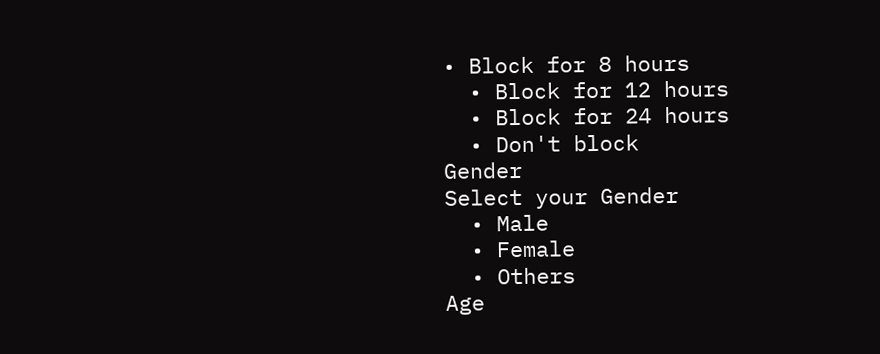• Block for 8 hours
  • Block for 12 hours
  • Block for 24 hours
  • Don't block
Gender
Select your Gender
  • Male
  • Female
  • Others
Age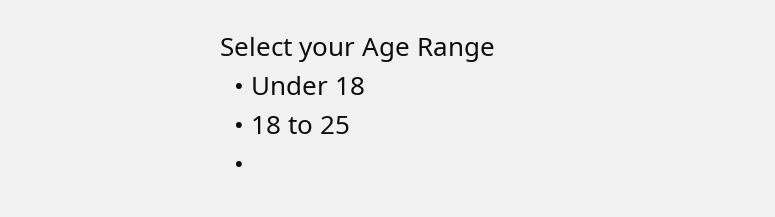Select your Age Range
  • Under 18
  • 18 to 25
  •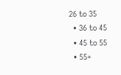26 to 35
  • 36 to 45
  • 45 to 55
  • 55+